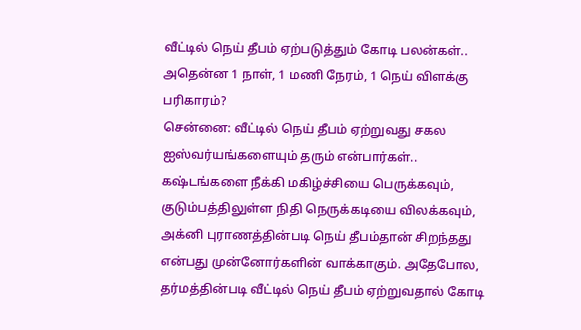வீட்டில் நெய் தீபம் ஏற்படுத்தும் கோடி பலன்கள்.. அதென்ன 1 நாள், 1 மணி நேரம், 1 நெய் விளக்கு பரிகாரம்?
சென்னை: வீட்டில் நெய் தீபம் ஏற்றுவது சகல ஐஸ்வர்யங்களையும் தரும் என்பார்கள்.. கஷ்டங்களை நீக்கி மகிழ்ச்சியை பெருக்கவும், குடும்பத்திலுள்ள நிதி நெருக்கடியை விலக்கவும், அக்னி புராணத்தின்படி நெய் தீபம்தான் சிறந்தது என்பது முன்னோர்களின் வாக்காகும். அதேபோல, தர்மத்தின்படி வீட்டில் நெய் தீபம் ஏற்றுவதால் கோடி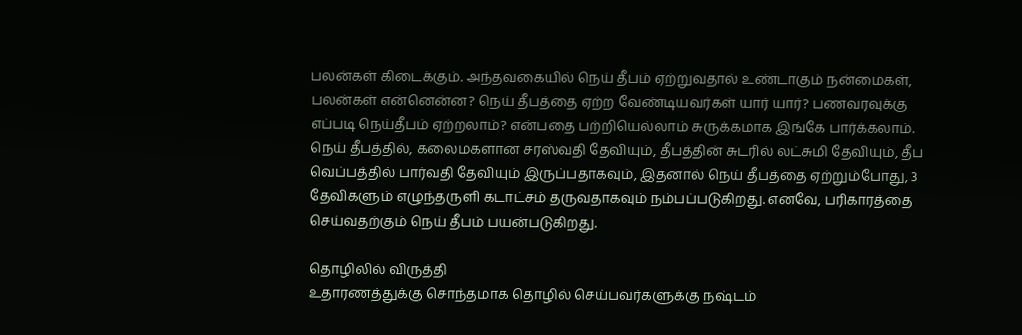பலன்கள் கிடைக்கும். அந்தவகையில் நெய் தீபம் ஏற்றுவதால் உண்டாகும் நன்மைகள், பலன்கள் என்னென்ன? நெய் தீபத்தை ஏற்ற வேண்டியவர்கள் யார் யார்? பணவரவுக்கு எப்படி நெய்தீபம் ஏற்றலாம்? என்பதை பற்றியெல்லாம் சுருக்கமாக இங்கே பார்க்கலாம்.
நெய் தீபத்தில், கலைமகளான சரஸ்வதி தேவியும், தீபத்தின் சுடரில் லட்சுமி தேவியும், தீப வெப்பத்தில் பார்வதி தேவியும் இருப்பதாகவும், இதனால் நெய் தீபத்தை ஏற்றும்போது, 3 தேவிகளும் எழுந்தருளி கடாட்சம் தருவதாகவும் நம்பப்படுகிறது. எனவே, பரிகாரத்தை செய்வதற்கும் நெய் தீபம் பயன்படுகிறது.

தொழிலில் விருத்தி
உதாரணத்துக்கு சொந்தமாக தொழில் செய்பவர்களுக்கு நஷ்டம்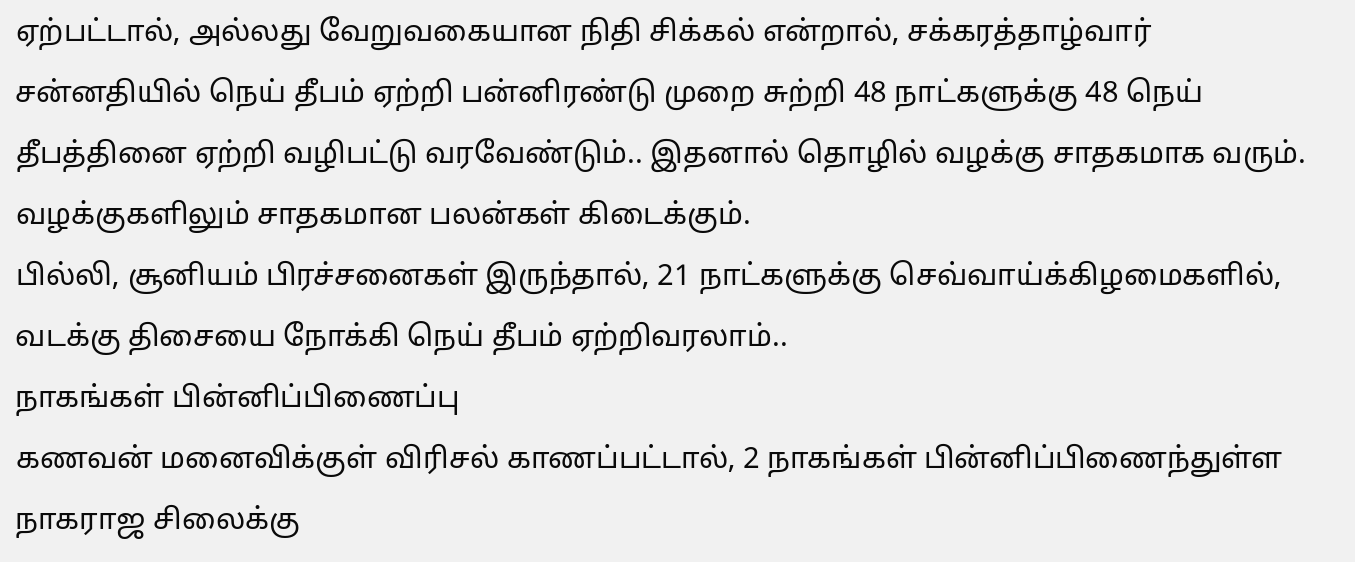ஏற்பட்டால், அல்லது வேறுவகையான நிதி சிக்கல் என்றால், சக்கரத்தாழ்வார் சன்னதியில் நெய் தீபம் ஏற்றி பன்னிரண்டு முறை சுற்றி 48 நாட்களுக்கு 48 நெய் தீபத்தினை ஏற்றி வழிபட்டு வரவேண்டும்.. இதனால் தொழில் வழக்கு சாதகமாக வரும். வழக்குகளிலும் சாதகமான பலன்கள் கிடைக்கும்.
பில்லி, சூனியம் பிரச்சனைகள் இருந்தால், 21 நாட்களுக்கு செவ்வாய்க்கிழமைகளில், வடக்கு திசையை நோக்கி நெய் தீபம் ஏற்றிவரலாம்..
நாகங்கள் பின்னிப்பிணைப்பு
கணவன் மனைவிக்குள் விரிசல் காணப்பட்டால், 2 நாகங்கள் பின்னிப்பிணைந்துள்ள நாகராஜ சிலைக்கு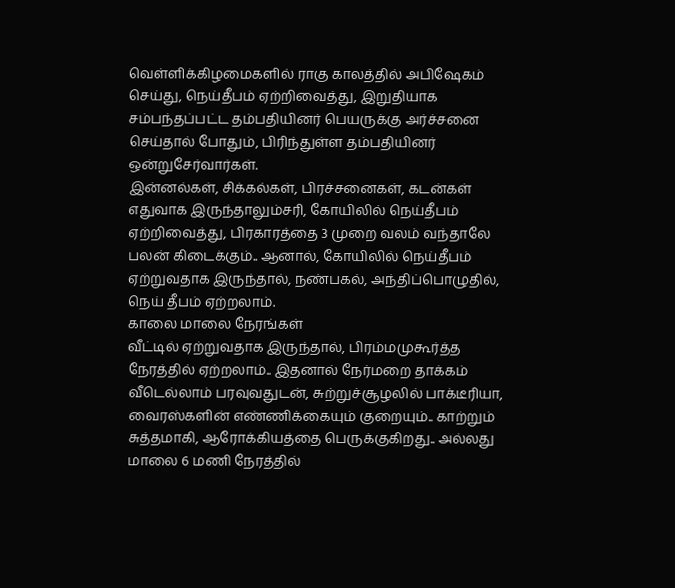வெள்ளிக்கிழமைகளில் ராகு காலத்தில் அபிஷேகம் செய்து, நெய்தீபம் ஏற்றிவைத்து, இறுதியாக சம்பந்தப்பட்ட தம்பதியினர் பெயருக்கு அர்ச்சனை செய்தால் போதும், பிரிந்துள்ள தம்பதியினர் ஒன்றுசேர்வார்கள்.
இன்னல்கள், சிக்கல்கள், பிரச்சனைகள், கடன்கள் எதுவாக இருந்தாலும்சரி, கோயிலில் நெய்தீபம் ஏற்றிவைத்து, பிரகாரத்தை 3 முறை வலம் வந்தாலே பலன் கிடைக்கும்.. ஆனால், கோயிலில் நெய்தீபம் ஏற்றுவதாக இருந்தால், நண்பகல், அந்திப்பொழுதில், நெய் தீபம் ஏற்றலாம்.
காலை மாலை நேரங்கள்
வீட்டில் ஏற்றுவதாக இருந்தால், பிரம்மமுகூர்த்த நேரத்தில் ஏற்றலாம்.. இதனால் நேர்மறை தாக்கம் வீடெல்லாம் பரவுவதுடன், சுற்றுச்சூழலில் பாக்டீரியா, வைரஸ்களின் எண்ணிக்கையும் குறையும்.. காற்றும் சுத்தமாகி, ஆரோக்கியத்தை பெருக்குகிறது.. அல்லது மாலை 6 மணி நேரத்தில்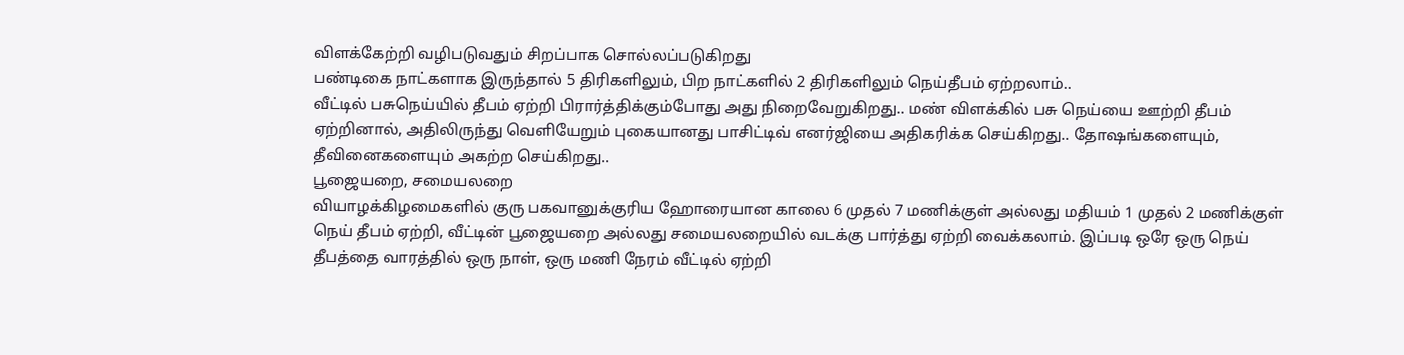விளக்கேற்றி வழிபடுவதும் சிறப்பாக சொல்லப்படுகிறது
பண்டிகை நாட்களாக இருந்தால் 5 திரிகளிலும், பிற நாட்களில் 2 திரிகளிலும் நெய்தீபம் ஏற்றலாம்..
வீட்டில் பசுநெய்யில் தீபம் ஏற்றி பிரார்த்திக்கும்போது அது நிறைவேறுகிறது.. மண் விளக்கில் பசு நெய்யை ஊற்றி தீபம் ஏற்றினால், அதிலிருந்து வெளியேறும் புகையானது பாசிட்டிவ் எனர்ஜியை அதிகரிக்க செய்கிறது.. தோஷங்களையும், தீவினைகளையும் அகற்ற செய்கிறது..
பூஜையறை, சமையலறை
வியாழக்கிழமைகளில் குரு பகவானுக்குரிய ஹோரையான காலை 6 முதல் 7 மணிக்குள் அல்லது மதியம் 1 முதல் 2 மணிக்குள் நெய் தீபம் ஏற்றி, வீட்டின் பூஜையறை அல்லது சமையலறையில் வடக்கு பார்த்து ஏற்றி வைக்கலாம். இப்படி ஒரே ஒரு நெய் தீபத்தை வாரத்தில் ஒரு நாள், ஒரு மணி நேரம் வீட்டில் ஏற்றி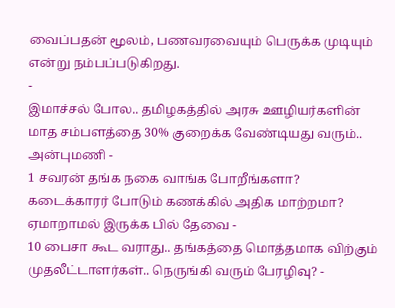வைப்பதன் மூலம், பணவரவையும் பெருக்க முடியும் என்று நம்பப்படுகிறது.
-
இமாச்சல் போல.. தமிழகத்தில் அரசு ஊழியர்களின் மாத சம்பளத்தை 30% குறைக்க வேண்டியது வரும்.. அன்புமணி -
1 சவரன் தங்க நகை வாங்க போறீங்களா? கடைக்காரர் போடும் கணக்கில் அதிக மாற்றமா? ஏமாறாமல் இருக்க பில் தேவை -
10 பைசா கூட வராது.. தங்கத்தை மொத்தமாக விற்கும் முதலீட்டாளர்கள்.. நெருங்கி வரும் பேரழிவு? -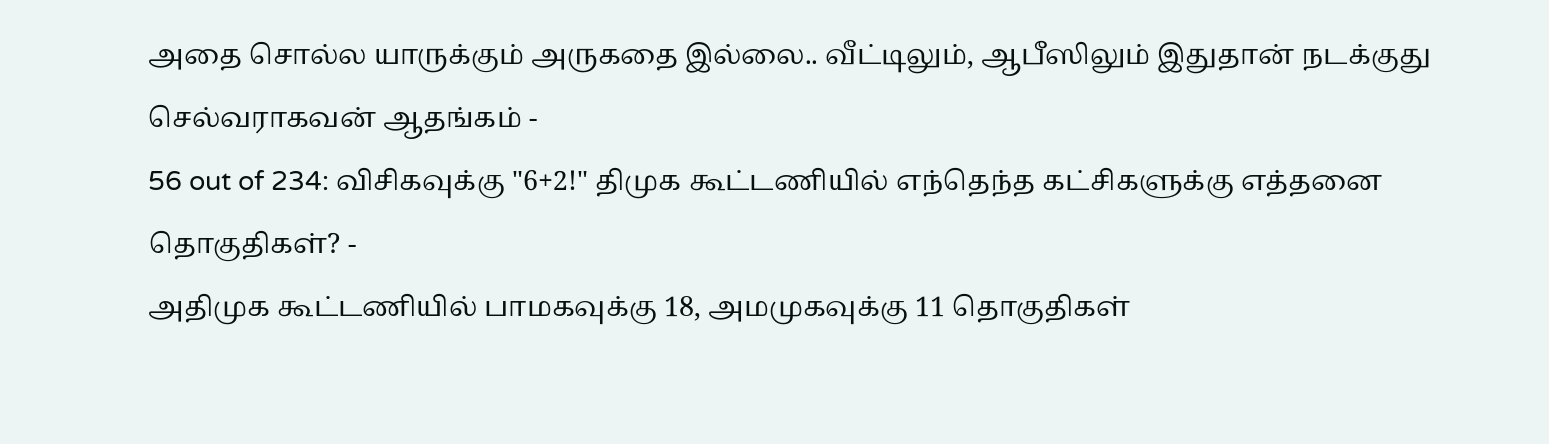அதை சொல்ல யாருக்கும் அருகதை இல்லை.. வீட்டிலும், ஆபீஸிலும் இதுதான் நடக்குது செல்வராகவன் ஆதங்கம் -
56 out of 234: விசிகவுக்கு "6+2!" திமுக கூட்டணியில் எந்தெந்த கட்சிகளுக்கு எத்தனை தொகுதிகள்? -
அதிமுக கூட்டணியில் பாமகவுக்கு 18, அமமுகவுக்கு 11 தொகுதிகள்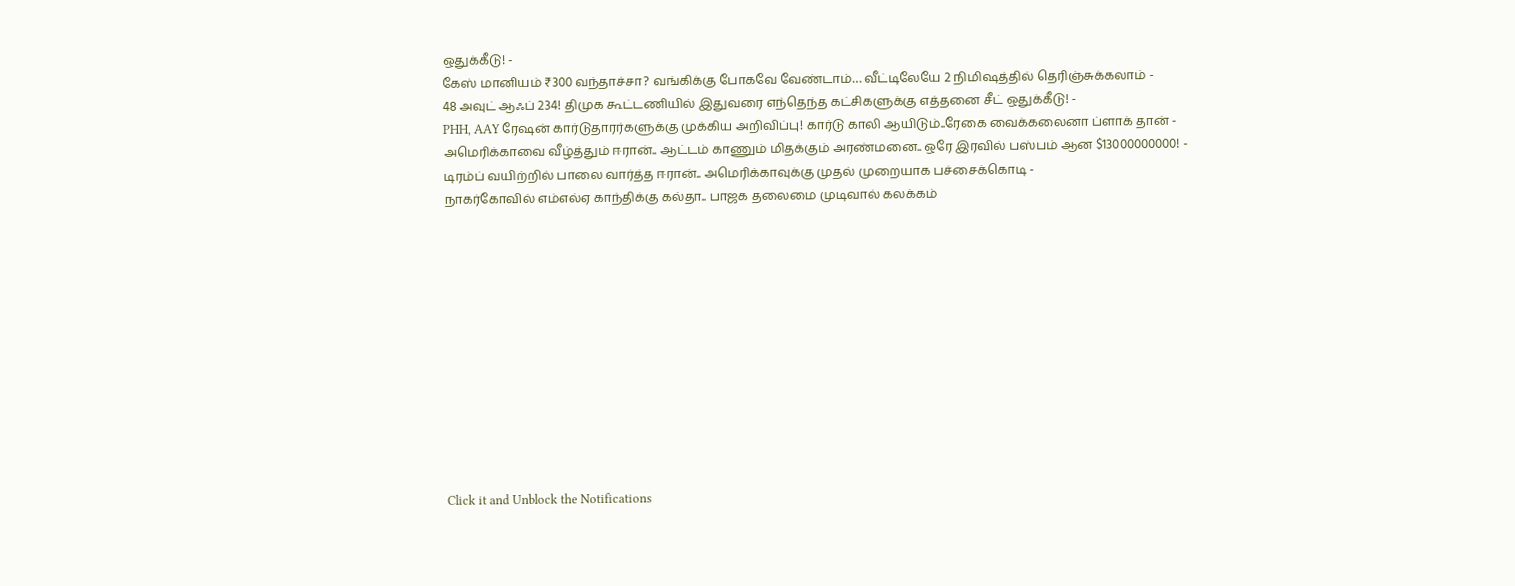ஒதுக்கீடு! -
கேஸ் மானியம் ₹300 வந்தாச்சா? வங்கிக்கு போகவே வேண்டாம்… வீட்டிலேயே 2 நிமிஷத்தில் தெரிஞ்சுக்கலாம் -
48 அவுட் ஆஃப் 234! திமுக கூட்டணியில் இதுவரை எந்தெந்த கட்சிகளுக்கு எத்தனை சீட் ஒதுக்கீடு! -
PHH, AAY ரேஷன் கார்டுதாரர்களுக்கு முக்கிய அறிவிப்பு! கார்டு காலி ஆயிடும்..ரேகை வைக்கலைனா ப்ளாக் தான் -
அமெரிக்காவை வீழ்த்தும் ஈரான்.. ஆட்டம் காணும் மிதக்கும் அரண்மனை.. ஒரே இரவில் பஸ்பம் ஆன $13000000000! -
டிரம்ப் வயிற்றில் பாலை வார்த்த ஈரான்.. அமெரிக்காவுக்கு முதல் முறையாக பச்சைக்கொடி -
நாகர்கோவில் எம்எல்ஏ காந்திக்கு கல்தா.. பாஜக தலைமை முடிவால் கலக்கம்












Click it and Unblock the Notifications